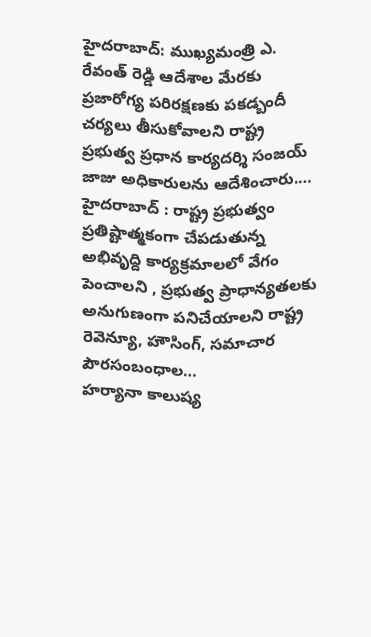హైదరాబాద్: ముఖ్యమంత్రి ఎ. రేవంత్ రెడ్డి ఆదేశాల మేరకు ప్రజారోగ్య పరిరక్షణకు పకడ్బందీ చర్యలు తీసుకోవాలని రాష్ట్ర ప్రభుత్వ ప్రధాన కార్యదర్శి సంజయ్ జాజు అధికారులను ఆదేశించారు.…
హైదరాబాద్ : రాష్ట్ర ప్రభుత్వం ప్రతిష్టాత్మకంగా చేపడుతున్న అభివృద్ది కార్యక్రమాలలో వేగం పెంచాలని , ప్రభుత్వ ప్రాధాన్యతలకు అనుగుణంగా పనిచేయాలని రాష్ట్ర రెవెన్యూ, హౌసింగ్, సమాచార పౌరసంబంధాల…
హర్యానా కాలుష్య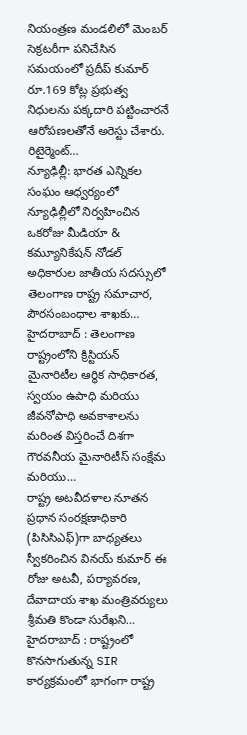నియంత్రణ మండలిలో మెంబర్ సెక్రటరీగా పనిచేసిన సమయంలో ప్రదీప్ కుమార్ రూ.169 కోట్ల ప్రభుత్వ నిధులను పక్కదారి పట్టించారనే ఆరోపణలతోనే అరెస్టు చేశారు. రిటైర్మెంట్…
న్యూఢిల్లీ: భారత ఎన్నికల సంఘం ఆధ్వర్యంలో న్యూఢిల్లీలో నిర్వహించిన ఒకరోజు మీడియా & కమ్యూనికేషన్ నోడల్ అధికారుల జాతీయ సదస్సులో తెలంగాణ రాష్ట్ర సమాచార, పౌరసంబంధాల శాఖకు…
హైదరాబాద్ : తెలంగాణ రాష్ట్రంలోని క్రిస్టియన్ మైనారిటీల ఆర్థిక సాధికారత, స్వయం ఉపాధి మరియు జీవనోపాధి అవకాశాలను మరింత విస్తరించే దిశగా గౌరవనీయ మైనారిటీస్ సంక్షేమ మరియు…
రాష్ట్ర అటవీదళాల నూతన ప్రధాన సంరక్షణాధికారి (పిసిసిఎఫ్)గా బాధ్యతలు స్వీకరించిన వినయ్ కుమార్ ఈ రోజు అటవీ, పర్యావరణ, దేవాదాయ శాఖ మంత్రివర్యులు శ్రీమతి కొండా సురేఖని…
హైదరాబాద్ : రాష్ట్రంలో కొనసాగుతున్న SIR కార్యక్రమంలో భాగంగా రాష్ట్ర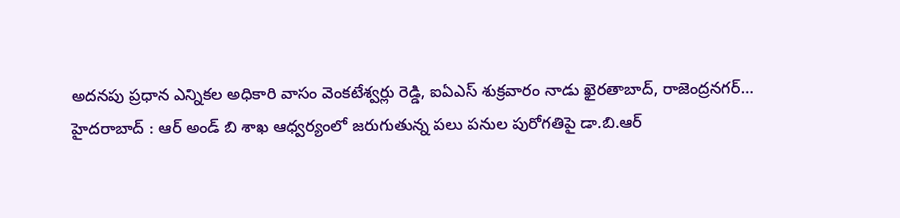అదనపు ప్రధాన ఎన్నికల అధికారి వాసం వెంకటేశ్వర్లు రెడ్డి, ఐఏఎస్ శుక్రవారం నాడు ఖైరతాబాద్, రాజెంద్రనగర్…
హైదరాబాద్ : ఆర్ అండ్ బి శాఖ ఆధ్వర్యంలో జరుగుతున్న పలు పనుల పురోగతిపై డా.బి.ఆర్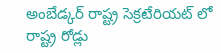అంబేడ్కర్ రాష్ట్ర సెక్రటేరియట్ లో రాష్ట్ర రోడ్లు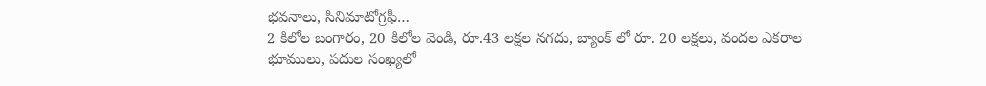భవనాలు, సినిమాటోగ్రఫీ…
2 కిలోల బంగారం, 20 కిలోల వెండి, రూ.43 లక్షల నగదు, బ్యాంక్ లో రూ. 20 లక్షలు, వందల ఎకరాల భూములు, పదుల సంఖ్యలో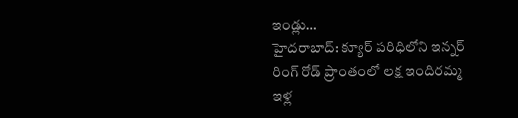ఇండ్లు…
హైదరాబాద్: క్యూర్ పరిధిలోని ఇన్నర్ రింగ్ రోడ్ ప్రాంతంలో లక్ష ఇందిరమ్మ ఇళ్ల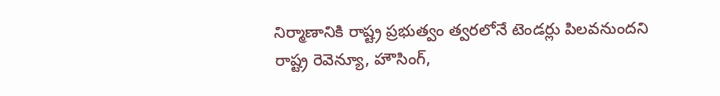నిర్మాణానికి రాష్ట్ర ప్రభుత్వం త్వరలోనే టెండర్లు పిలవనుందని రాష్ట్ర రెవెన్యూ, హౌసింగ్,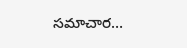సమాచార…